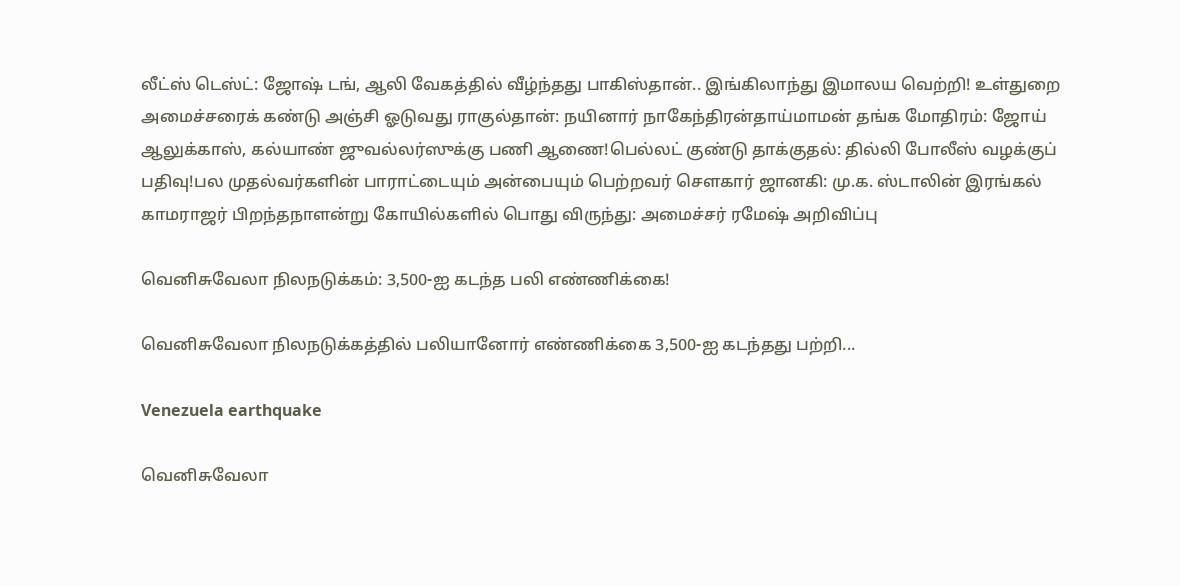லீட்ஸ் டெஸ்ட்: ஜோஷ் டங், ஆலி வேகத்தில் வீழ்ந்தது பாகிஸ்தான்.. இங்கிலாந்து இமாலய வெற்றி! உள்துறை அமைச்சரைக் கண்டு அஞ்சி ஓடுவது ராகுல்தான்: நயினார் நாகேந்திரன்தாய்மாமன் தங்க மோதிரம்: ஜோய் ஆலுக்காஸ், கல்யாண் ஜுவல்லர்ஸுக்கு பணி ஆணை!பெல்லட் குண்டு தாக்குதல்: தில்லி போலீஸ் வழக்குப் பதிவு!பல முதல்வர்களின் பாராட்டையும் அன்பையும் பெற்றவர் சௌகார் ஜானகி: மு.க. ஸ்டாலின் இரங்கல் காமராஜர் பிறந்தநாளன்று கோயில்களில் பொது விருந்து: அமைச்சர் ரமேஷ் அறிவிப்பு

வெனிசுவேலா நிலநடுக்கம்: 3,500-ஐ கடந்த பலி எண்ணிக்கை!

வெனிசுவேலா நிலநடுக்கத்தில் பலியானோர் எண்ணிக்கை 3,500-ஐ கடந்தது பற்றி...

Venezuela earthquake

வெனிசுவேலா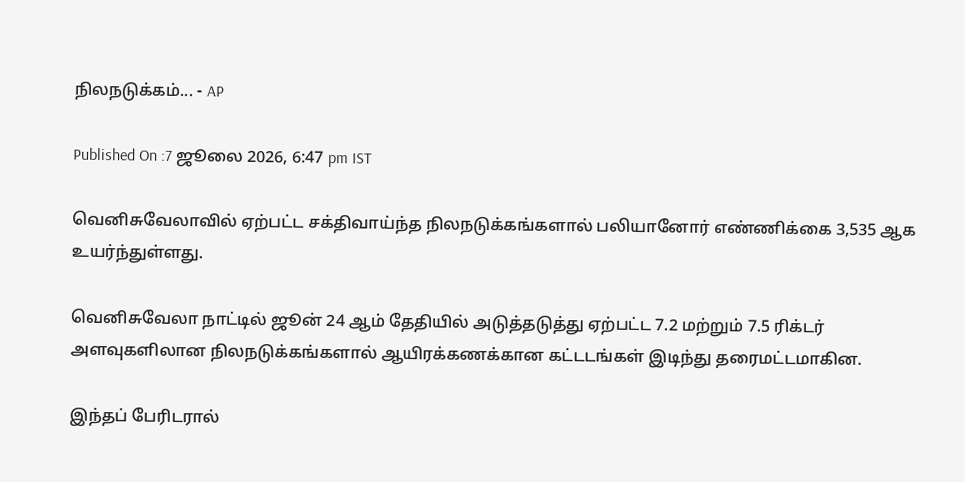நிலநடுக்கம்... - AP

Published On :7 ஜூலை 2026, 6:47 pm IST

வெனிசுவேலாவில் ஏற்பட்ட சக்திவாய்ந்த நிலநடுக்கங்களால் பலியானோர் எண்ணிக்கை 3,535 ஆக உயர்ந்துள்ளது.

வெனிசுவேலா நாட்டில் ஜூன் 24 ஆம் தேதியில் அடுத்தடுத்து ஏற்பட்ட 7.2 மற்றும் 7.5 ரிக்டர் அளவுகளிலான நிலநடுக்கங்களால் ஆயிரக்கணக்கான கட்டடங்கள் இடிந்து தரைமட்டமாகின.

இந்தப் பேரிடரால்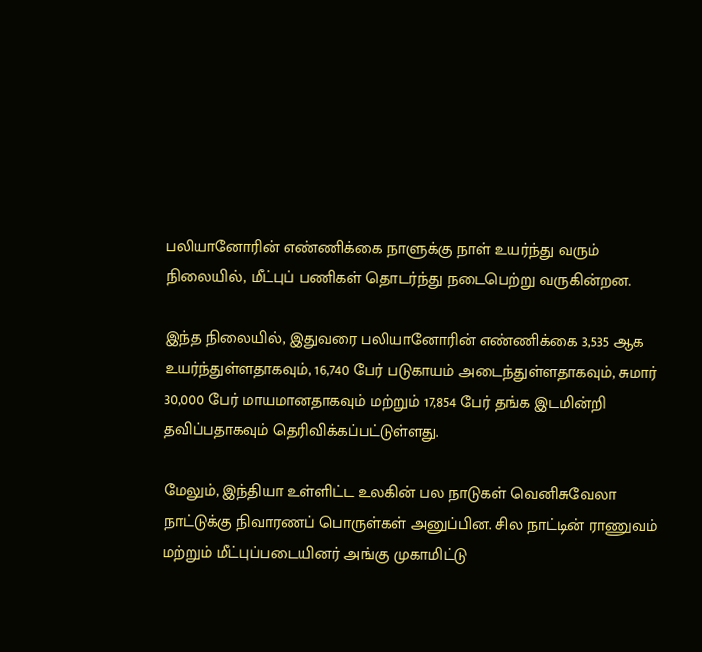பலியானோரின் எண்ணிக்கை நாளுக்கு நாள் உயர்ந்து வரும் நிலையில், மீட்புப் பணிகள் தொடர்ந்து நடைபெற்று வருகின்றன.

இந்த நிலையில், இதுவரை பலியானோரின் எண்ணிக்கை 3,535 ஆக உயர்ந்துள்ளதாகவும், 16,740 பேர் படுகாயம் அடைந்துள்ளதாகவும், சுமார் 30,000 பேர் மாயமானதாகவும் மற்றும் 17,854 பேர் தங்க இடமின்றி தவிப்பதாகவும் தெரிவிக்கப்பட்டுள்ளது.

மேலும், இந்தியா உள்ளிட்ட உலகின் பல நாடுகள் வெனிசுவேலா நாட்டுக்கு நிவாரணப் பொருள்கள் அனுப்பின. சில நாட்டின் ராணுவம் மற்றும் மீட்புப்படையினர் அங்கு முகாமிட்டு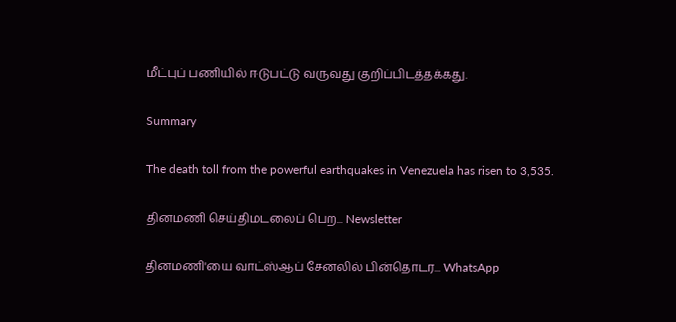மீட்புப் பணியில் ஈடுபட்டு வருவது குறிப்பிடத்தக்கது.

Summary

The death toll from the powerful earthquakes in Venezuela has risen to 3,535.

தினமணி செய்திமடலைப் பெற... Newsletter

தினமணி'யை வாட்ஸ்ஆப் சேனலில் பின்தொடர... WhatsApp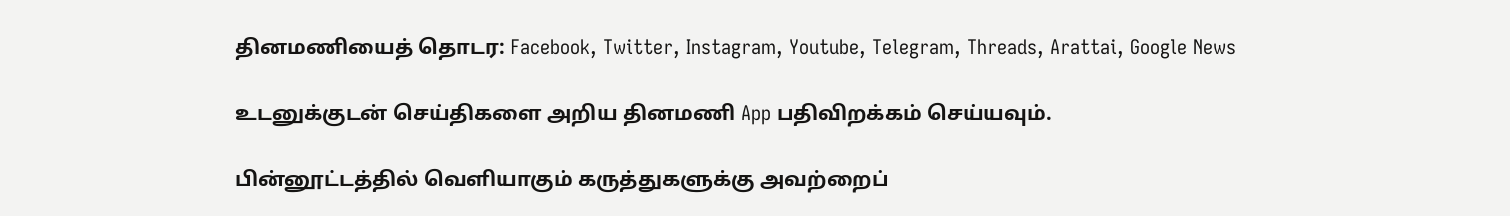தினமணியைத் தொடர: Facebook, Twitter, Instagram, Youtube, Telegram, Threads, Arattai, Google News

உடனுக்குடன் செய்திகளை அறிய தினமணி App பதிவிறக்கம் செய்யவும்.

பின்னூட்டத்தில் வெளியாகும் கருத்துகளுக்கு அவற்றைப்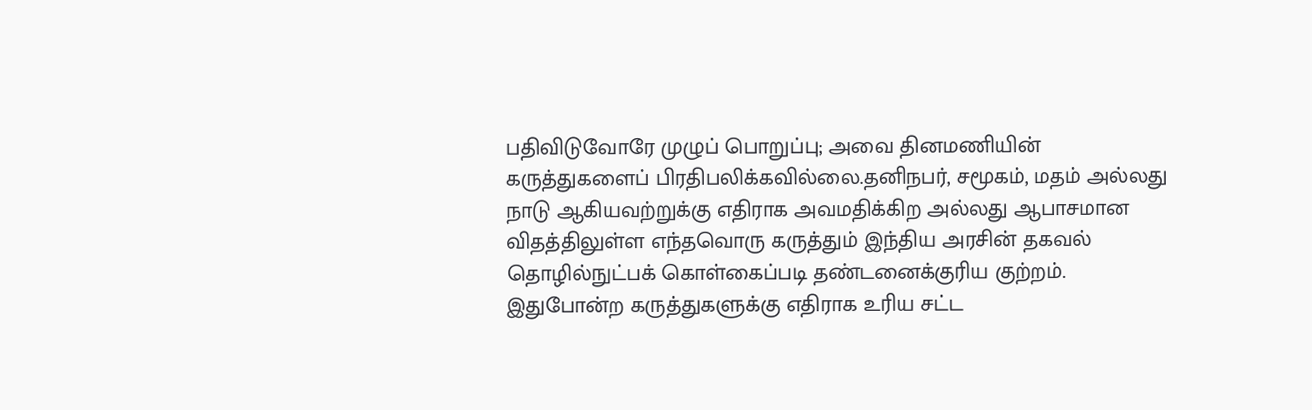பதிவிடுவோரே முழுப் பொறுப்பு; அவை தினமணியின் கருத்துகளைப் பிரதிபலிக்கவில்லை.தனிநபர், சமூகம், மதம் அல்லது நாடு ஆகியவற்றுக்கு எதிராக அவமதிக்கிற அல்லது ஆபாசமான விதத்திலுள்ள எந்தவொரு கருத்தும் இந்திய அரசின் தகவல் தொழில்நுட்பக் கொள்கைப்படி தண்டனைக்குரிய குற்றம். இதுபோன்ற கருத்துகளுக்கு எதிராக உரிய சட்ட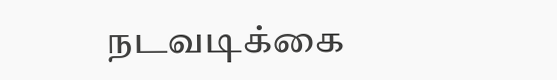நடவடிக்கை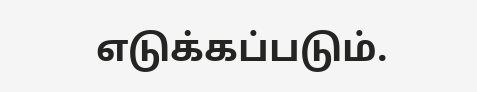எடுக்கப்படும்.